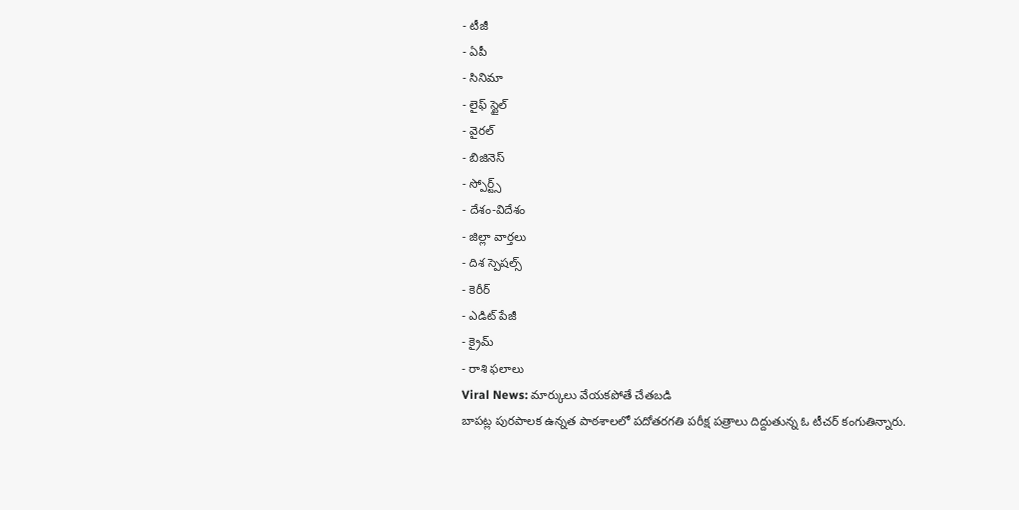- టీజీ
- ఏపీ
- సినిమా
- లైఫ్ స్టైల్
- వైరల్
- బిజినెస్
- స్పోర్ట్స్
- దేశం-విదేశం
- జిల్లా వార్తలు
- దిశ స్పెషల్స్
- కెరీర్
- ఎడిట్ పేజీ
- క్రైమ్
- రాశి ఫలాలు
Viral News: మార్కులు వేయకపోతే చేతబడి
బాపట్ల పురపాలక ఉన్నత పాఠశాలలో పదోతరగతి పరీక్ష పత్రాలు దిద్దుతున్న ఓ టీచర్ కంగుతిన్నారు.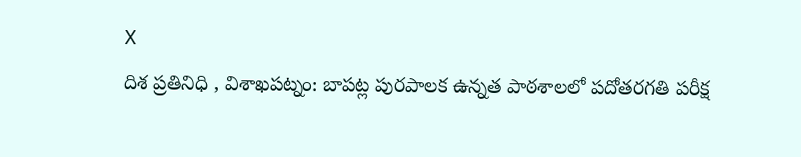X
దిశ ప్రతినిధి , విశాఖపట్నం: బాపట్ల పురపాలక ఉన్నత పాఠశాలలో పదోతరగతి పరీక్ష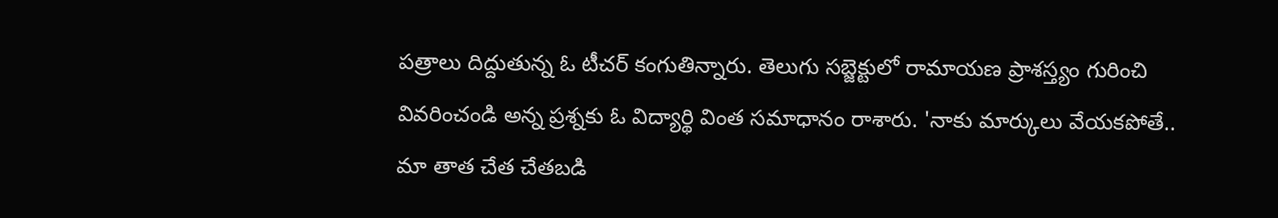పత్రాలు దిద్దుతున్న ఓ టీచర్ కంగుతిన్నారు. తెలుగు సబ్జెక్టులో రామాయణ ప్రాశస్త్యం గురించి వివరించండి అన్న ప్రశ్నకు ఓ విద్యార్థి వింత సమాధానం రాశారు. 'నాకు మార్కులు వేయకపోతే.. మా తాత చేత చేతబడి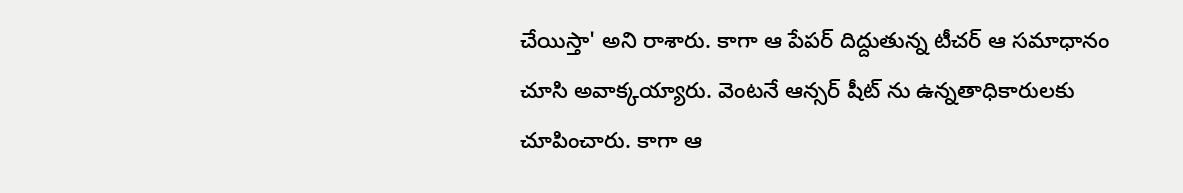చేయిస్తా' అని రాశారు. కాగా ఆ పేపర్ దిద్దుతున్న టీచర్ ఆ సమాధానం చూసి అవాక్కయ్యారు. వెంటనే ఆన్సర్ షీట్ ను ఉన్నతాధికారులకు చూపించారు. కాగా ఆ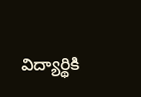విద్యార్థికి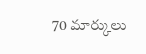70 మార్కులు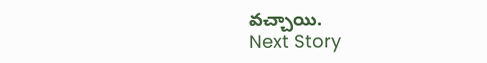వచ్చాయి.
Next Story